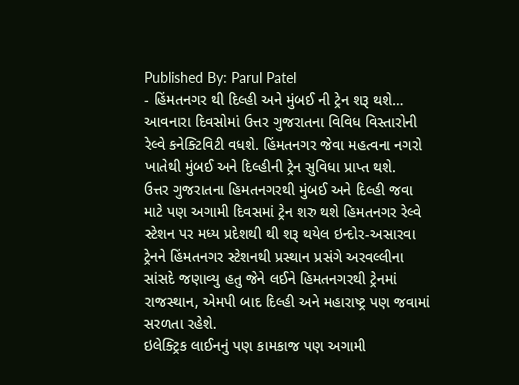Published By: Parul Patel
- હિંમતનગર થી દિલ્હી અને મુંબઈ ની ટ્રેન શરૂ થશે…
આવનારા દિવસોમાં ઉત્તર ગુજરાતના વિવિધ વિસ્તારોની રેલ્વે કનેક્ટિવિટી વધશે. હિંમતનગર જેવા મહત્વના નગરો ખાતેથી મુંબઈ અને દિલ્હીની ટ્રેન સુવિધા પ્રાપ્ત થશે.
ઉત્તર ગુજરાતના હિમતનગરથી મુંબઈ અને દિલ્હી જવા માટે પણ અગામી દિવસમાં ટ્રેન શરુ થશે હિમતનગર રેલ્વે સ્ટેશન પર મધ્ય પ્રદેશથી થી શરૂ થયેલ ઇન્દોર-અસારવા ટ્રેનને હિંમતનગર સ્ટેશનથી પ્રસ્થાન પ્રસંગે અરવલ્લીના સાંસદે જણાવ્યુ હતુ જેને લઈને હિમતનગરથી ટ્રેનમાં રાજસ્થાન, એમપી બાદ દિલ્હી અને મહારાષ્ટ્ર પણ જવામાં સરળતા રહેશે.
ઇલેક્ટ્રિક લાઈનનું પણ કામકાજ પણ અગામી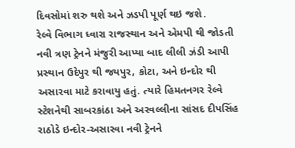દિવસોમાં શરુ થશે અને ઝડપી પૂર્ણ થઇ જશે.
રેલ્વે વિભાગ ધ્વારા રાજસ્થાન અને એમપી થી જોડતી નવી ત્રણ ટ્રેનને મંજુરી આપ્યા બાદ લીલી ઝંડી આપી પ્રસ્થાન ઉદેપુર થી જયપુર, કોટા, અને ઇન્દોર થી અસારવા માટે કરાવાયુ હતું. ત્યારે હિમતનગર રેલ્વે સ્ટેશનેથી સાબરકાંઠા અને અરવલ્લીના સાંસદ દીપસિંહ રાઠોડે ઇન્દોર-અસારવા નવી ટ્રેનને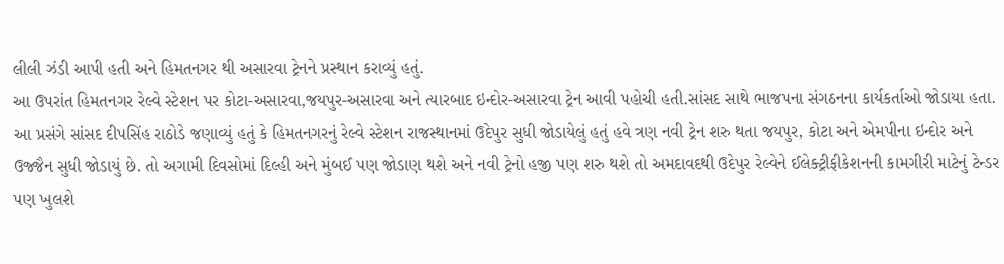લીલી ઝંડી આપી હતી અને હિમતનગર થી અસારવા ટ્રેનને પ્રસ્થાન કરાવ્યું હતું.
આ ઉપરાંત હિમતનગર રેલ્વે સ્ટેશન પર કોટા-અસારવા,જયપુર-અસારવા અને ત્યારબાદ ઇન્દોર-અસારવા ટ્રેન આવી પહોચી હતી.સાંસદ સાથે ભાજપના સંગઠનના કાર્યકર્તાઓ જોડાયા હતા. આ પ્રસંગે સાંસદ દીપસિંહ રાઠોડે જણાવ્યું હતું કે હિમતનગરનું રેલ્વે સ્ટેશન રાજસ્થાનમાં ઉદેપુર સુધી જોડાયેલું હતું હવે ત્રણ નવી ટ્રેન શરુ થતા જયપુર, કોટા અને એમપીના ઇન્દોર અને ઉજ્જૈન સુધી જોડાયું છે. તો અગામી દિવસોમાં દિલ્હી અને મુંબઈ પણ જોડાણ થશે અને નવી ટ્રેનો હજી પણ શરુ થશે તો અમદાવદથી ઉદેપુર રેલ્વેને ઈલેક્ટ્રીફીકેશનની કામગીરી માટેનું ટેન્ડર પણ ખુલશે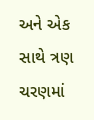અને એક સાથે ત્રણ ચરણમાં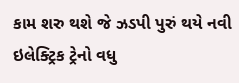કામ શરુ થશે જે ઝડપી પુરું થયે નવી ઇલેક્ટ્રિક ટ્રેનો વધુ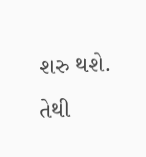શરુ થશે. તેથી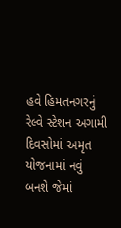હવે હિમતનગરનું રેલ્વે સ્ટેશન અગામી દિવસોમાં અમૃત યોજનામાં નવું બનશે જેમાં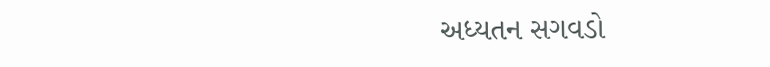અધ્યતન સગવડો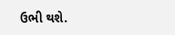ઉભી થશે.